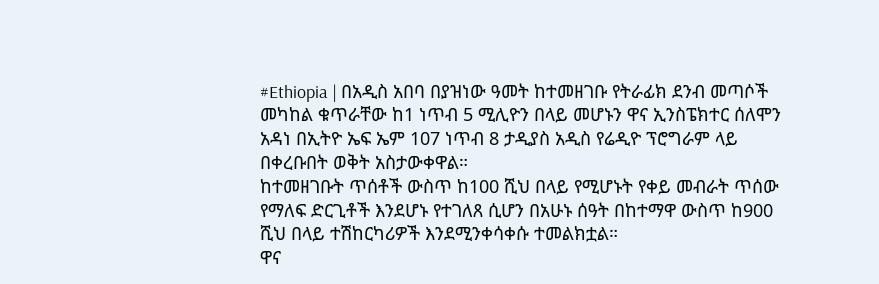#Ethiopia | በአዲስ አበባ በያዝነው ዓመት ከተመዘገቡ የትራፊክ ደንብ መጣሶች መካከል ቁጥራቸው ከ1 ነጥብ 5 ሚሊዮን በላይ መሆኑን ዋና ኢንስፔክተር ሰለሞን አዳነ በኢትዮ ኤፍ ኤም 107 ነጥብ 8 ታዲያስ አዲስ የሬዲዮ ፕሮግራም ላይ በቀረቡበት ወቅት አስታውቀዋል።
ከተመዘገቡት ጥሰቶች ውስጥ ከ100 ሺህ በላይ የሚሆኑት የቀይ መብራት ጥሰው የማለፍ ድርጊቶች እንደሆኑ የተገለጸ ሲሆን በአሁኑ ሰዓት በከተማዋ ውስጥ ከ900 ሺህ በላይ ተሽከርካሪዎች እንደሚንቀሳቀሱ ተመልክቷል።
ዋና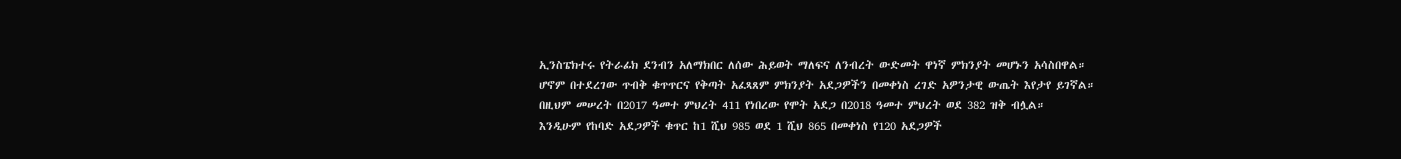ኢንስፔክተሩ የትራፊክ ደንብን አለማክበር ለሰው ሕይወት ማለፍና ለንብረት ውድመት ዋነኛ ምክንያት መሆኑን አሳስበዋል።
ሆኖም በተደረገው ጥብቅ ቁጥጥርና የቅጣት አፈጻጸም ምክንያት አደጋዎችን በመቀነስ ረገድ አዎንታዊ ውጤት እየታየ ይገኛል።
በዚህም መሠረት በ2017 ዓመተ ምህረት 411 የነበረው የሞት አደጋ በ2018 ዓመተ ምህረት ወደ 382 ዝቅ ብሏል።
እንዲሁም የከባድ አደጋዎች ቁጥር ከ1 ሺህ 985 ወደ 1 ሺህ 865 በመቀነስ የ120 አደጋዎች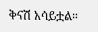ቅናሽ አሳይቷል።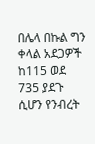በሌላ በኩል ግን ቀላል አደጋዎች ከ115 ወደ 735 ያደጉ ሲሆን የንብረት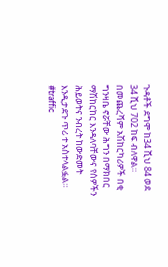ጉዳቶች ደግሞ ከ34 ሺህ 84 ወደ 34 ሺህ 702 ከፍ ብለዋል።
በመጨረሻም አሽከርካሪዎች በቂ ግንዛቤ ኖሯቸው ሕግን በማክበር ማሽከርከር እንዳለባቸውና የሰዎችን ሕይወትና ንብረት ከውድመት እንዲታደጉ ጥሪ ተ አስተላልፏል።
#traffic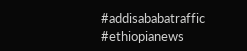#addisababatraffic #ethiopianews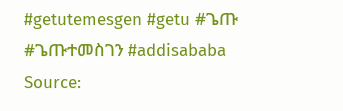#getutemesgen #getu #ጌጡ #ጌጡተመስገን #addisababa
Source: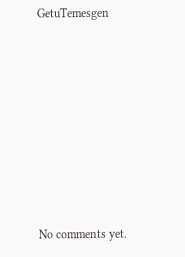GetuTemesgen








No comments yet.